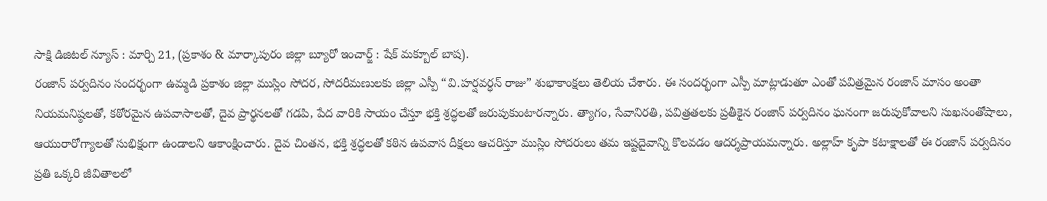సాక్షి డిజిటల్ న్యూస్ : మార్చి 21, (ప్రకాశం & మార్కాపురం జిల్లా బ్యూరో ఇంచార్జ్ : షేక్ మక్బూల్ బాష).
రంజాన్ పర్వదినం సందర్భంగా ఉమ్మడి ప్రకాశం జిల్లా ముస్లిం సోదర, సోదరీమణులకు జిల్లా ఎస్పీ “వి.హర్షవర్ధన్ రాజు” శుభాకాంక్షలు తెలియ చేశారు. ఈ సందర్భంగా ఎస్పీ మాట్లాడుతూ ఎంతో పవిత్రమైన రంజాన్ మాసం అంతా నియమనిష్ఠలతో, కఠోరమైన ఉపవాసాలతో, దైవ ప్రార్థనలతో గడపి, పేద వారికి సాయం చేస్తూ భక్తి శ్రద్ధలతో జరుపుకుంటారన్నారు. త్యాగం, సేవానిరతి, పవిత్రతలకు ప్రతీకైన రంజాన్ పర్వదినం ఘనంగా జరుపుకోవాలని సుఖసంతోషాలు, ఆయురారోగ్యాలతో సుభిక్షంగా ఉండాలని ఆకాంక్షించారు. దైవ చింతన, భక్తి శ్రద్ధలతో కఠిన ఉపవాస దీక్షలు ఆచరిస్తూ ముస్లిం సోదరులు తమ ఇష్టదైవాన్ని కొలవడం ఆదర్శప్రాయమన్నారు. అల్లాహ్ కృపా కటాక్షాలతో ఈ రంజాన్ పర్వదినం ప్రతి ఒక్కరి జీవితాలలో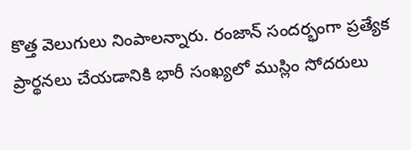కొత్త వెలుగులు నింపాలన్నారు. రంజాన్ సందర్భంగా ప్రత్యేక ప్రార్థనలు చేయడానికి భారీ సంఖ్యలో ముస్లిం సోదరులు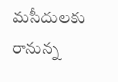మసీదులకు రానున్న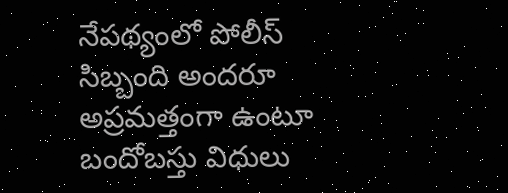నేపథ్యంలో పోలీస్ సిబ్బంది అందరూ అప్రమత్తంగా ఉంటూ బందోబస్తు విధులు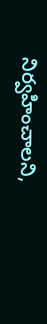నిర్వహించాలని,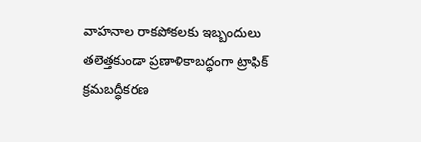వాహనాల రాకపోకలకు ఇబ్బందులు తలెత్తకుండా ప్రణాళికాబద్ధంగా ట్రాఫిక్ క్రమబద్ధీకరణ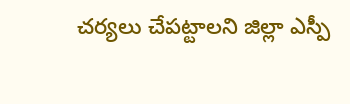చర్యలు చేపట్టాలని జిల్లా ఎస్పీ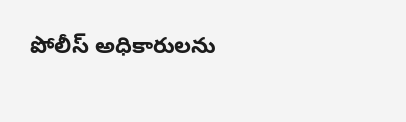పోలీస్ అధికారులను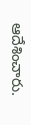ఆదేశించారు.